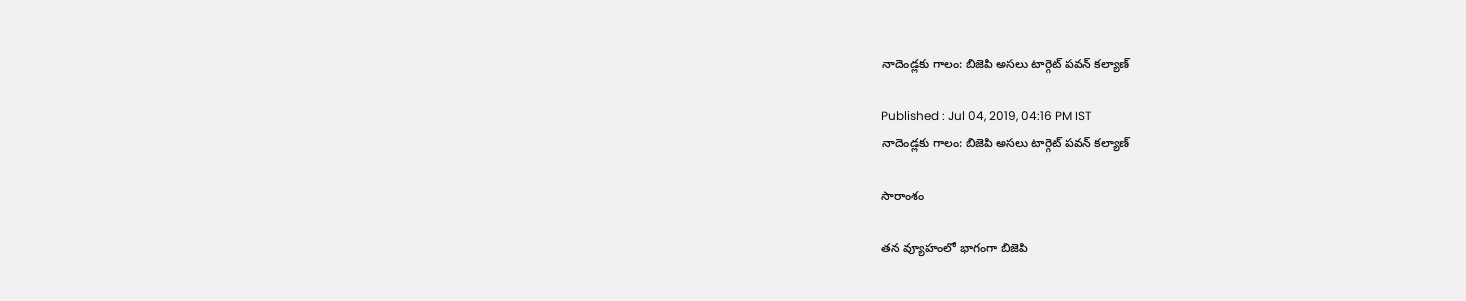నాదెండ్లకు గాలం: బిజెపి అసలు టార్గెట్ పవన్ కల్యాణ్

Published : Jul 04, 2019, 04:16 PM IST
నాదెండ్లకు గాలం: బిజెపి అసలు టార్గెట్ పవన్ కల్యాణ్

సారాంశం

తన వ్యూహంలో భాగంగా బిజెపి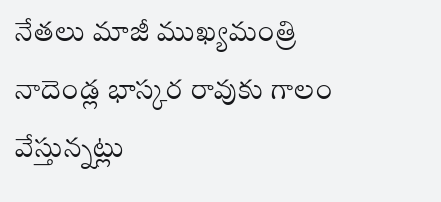నేతలు మాజీ ముఖ్యమంత్రి నాదెండ్ల భాస్కర రావుకు గాలం వేస్తున్నట్లు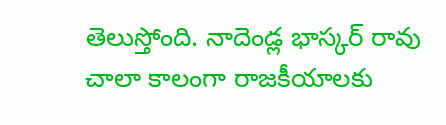తెలుస్తోంది. నాదెండ్ల భాస్కర్ రావు చాలా కాలంగా రాజకీయాలకు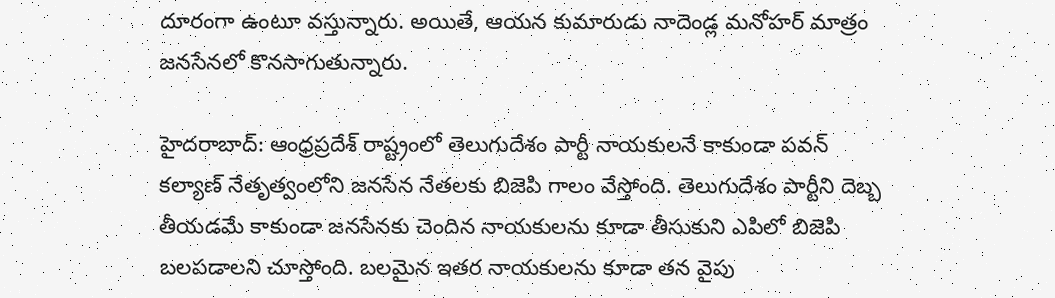దూరంగా ఉంటూ వస్తున్నారు. అయితే, ఆయన కుమారుడు నాదెండ్ల మనోహర్ మాత్రం జనసేనలో కొనసాగుతున్నారు.

హైదరాబాద్: ఆంధ్రప్రదేశ్ రాష్ట్రంలో తెలుగుదేశం పార్టీ నాయకులనే కాకుండా పవన్ కల్యాణ్ నేతృత్వంలోని జనసేన నేతలకు బిజెపి గాలం వేస్తోంది. తెలుగుదేశం పార్టీని దెబ్బ తీయడమే కాకుండా జనసేనకు చెందిన నాయకులను కూడా తీసుకుని ఎపిలో బిజెపి బలపడాలని చూస్తోంది. బలమైన ఇతర నాయకులను కూడా తన వైపు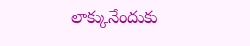లాక్కునేందుకు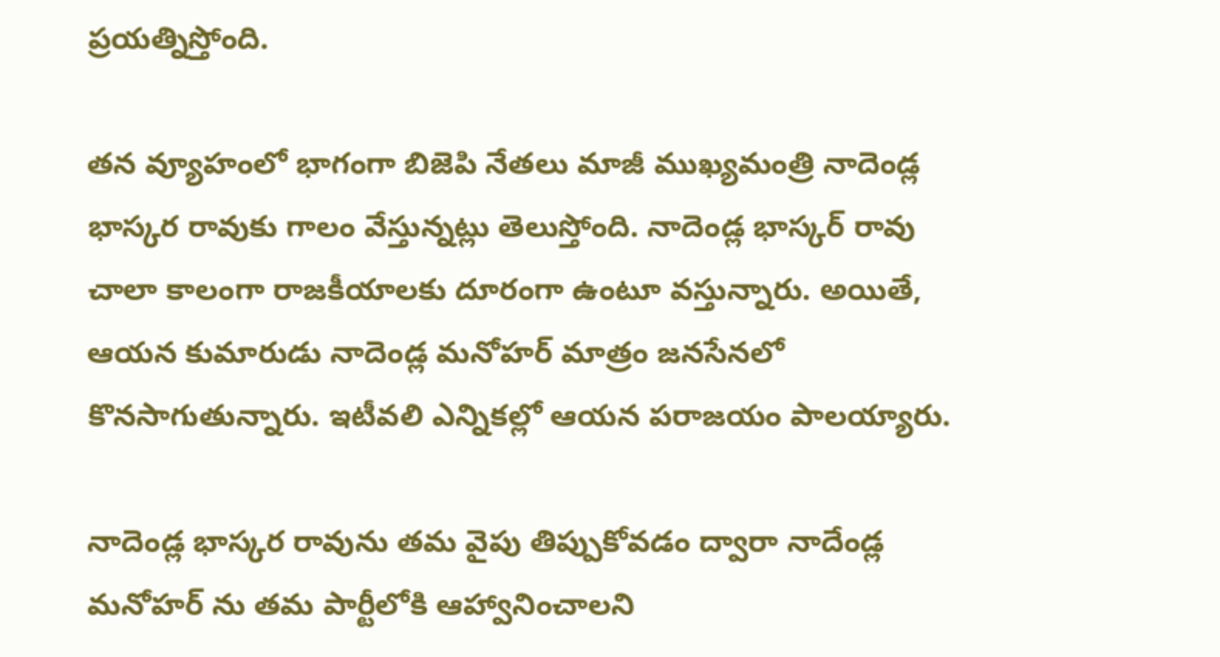ప్రయత్నిస్తోంది.

తన వ్యూహంలో భాగంగా బిజెపి నేతలు మాజీ ముఖ్యమంత్రి నాదెండ్ల భాస్కర రావుకు గాలం వేస్తున్నట్లు తెలుస్తోంది. నాదెండ్ల భాస్కర్ రావు చాలా కాలంగా రాజకీయాలకు దూరంగా ఉంటూ వస్తున్నారు. అయితే, ఆయన కుమారుడు నాదెండ్ల మనోహర్ మాత్రం జనసేనలో కొనసాగుతున్నారు. ఇటీవలి ఎన్నికల్లో ఆయన పరాజయం పాలయ్యారు.

నాదెండ్ల భాస్కర రావును తమ వైపు తిప్పుకోవడం ద్వారా నాదేండ్ల మనోహర్ ను తమ పార్టీలోకి ఆహ్వానించాలని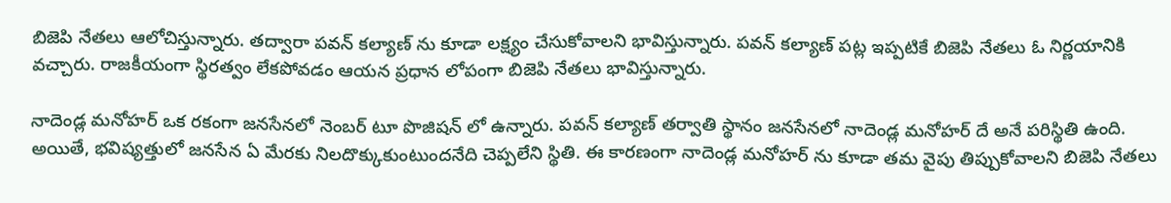బిజెపి నేతలు ఆలోచిస్తున్నారు. తద్వారా పవన్ కల్యాణ్ ను కూడా లక్ష్యం చేసుకోవాలని భావిస్తున్నారు. పవన్ కల్యాణ్ పట్ల ఇప్పటికే బిజెపి నేతలు ఓ నిర్ణయానికి వచ్చారు. రాజకీయంగా స్థిరత్వం లేకపోవడం ఆయన ప్రధాన లోపంగా బిజెపి నేతలు భావిస్తున్నారు.

నాదెండ్ల మనోహర్ ఒక రకంగా జనసేనలో నెంబర్ టూ పొజిషన్ లో ఉన్నారు. పవన్ కల్యాణ్ తర్వాతి స్థానం జనసేనలో నాదెండ్ల మనోహర్ దే అనే పరిస్థితి ఉంది. అయితే, భవిష్యత్తులో జనసేన ఏ మేరకు నిలదొక్కుకుంటుందనేది చెప్పలేని స్థితి. ఈ కారణంగా నాదెండ్ల మనోహర్ ను కూడా తమ వైపు తిప్పుకోవాలని బిజెపి నేతలు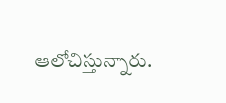ఆలోచిస్తున్నారు.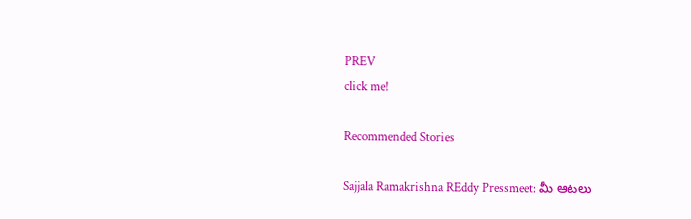PREV
click me!

Recommended Stories

Sajjala Ramakrishna REddy Pressmeet: మీ ఆటలు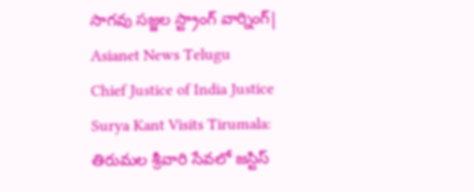సాగవు సజ్జల స్ట్రాంగ్ వార్నింగ్| Asianet News Telugu
Chief Justice of India Justice Surya Kant Visits Tirumala: తిరుమల శ్రీవారి సేవలో జస్టిస్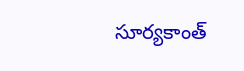సూర్యకాంత్